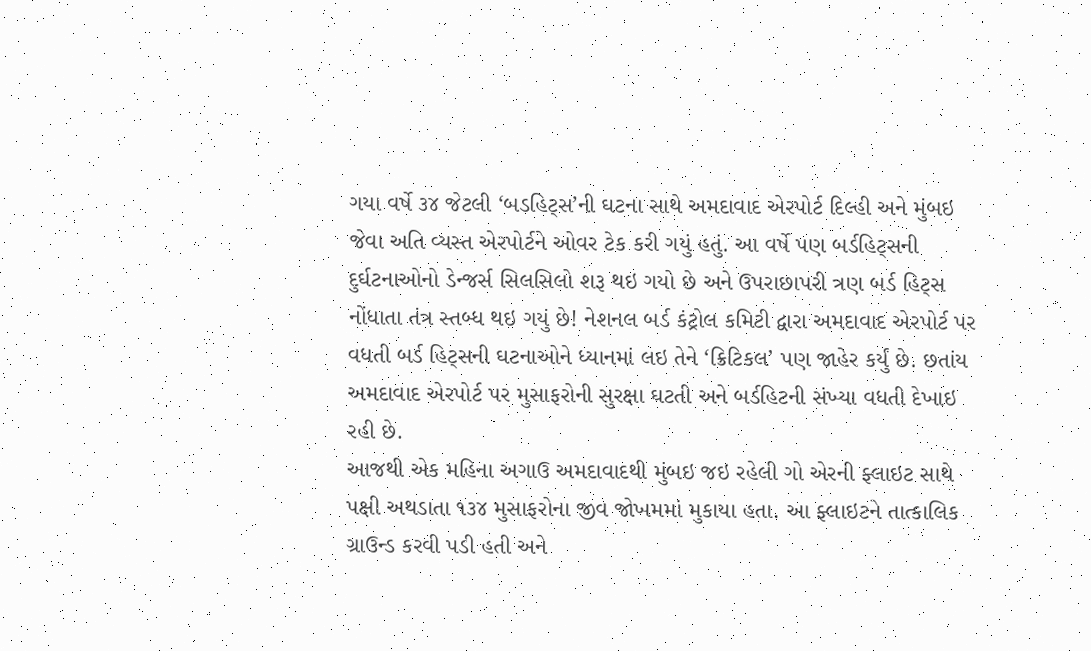ગયા વર્ષે ૩૪ જેટલી ‘બડહિટ્સ’ની ઘટના સાથે અમદાવાદ એરપોર્ટ દિલ્હી અને મુંબઇ જેવા અતિ વ્યસ્ત એરપોર્ટને ઓવર ટેક કરી ગયું હતું. આ વર્ષે પણ બર્ડહિટ્સની દુર્ઘટનાઓનો ડેન્જર્સ સિલસિલો શરૂ થઇ ગયો છે અને ઉપરાછાપરી ત્રણ બર્ડ હિટ્સ નોંધાતા તંત્ર સ્તબ્ધ થઇ ગયું છે! નેશનલ બર્ડ કંટ્રોલ કમિટી દ્વારા અમદાવાદ એરપોર્ટ પર વધતી બર્ડ હિટ્સની ઘટનાઓને ધ્યાનમાં લઇ તેને ‘ક્રિટિકલ’ પણ જાહેર કર્યું છે. છતાંય અમદાવાદ એરપોર્ટ પર મુસાફરોની સુરક્ષા ઘટતી અને બર્ડહિટની સંખ્યા વધતી દેખાઇ રહી છે.
આજથી એક મહિના અગાઉ અમદાવાદથી મુંબઇ જઇ રહેલી ગો એરની ફ્લાઇટ સાથે પક્ષી અથડાતા ૧૩૪ મુસાફરોના જીવ જોખમમાં મુકાયા હતા. આ ફ્લાઇટને તાત્કાલિક ગ્રાઉન્ડ કરવી પડી હતી અને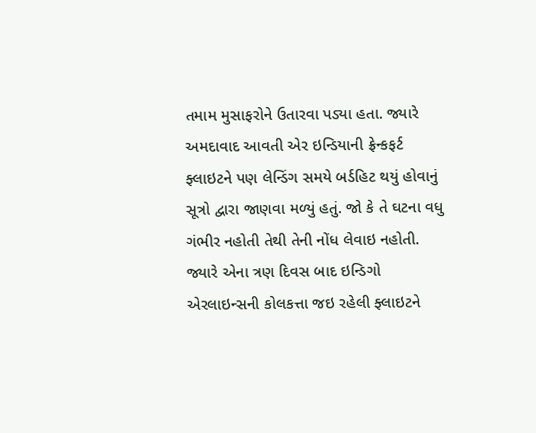તમામ મુસાફરોને ઉતારવા પડ્યા હતા. જ્યારે અમદાવાદ આવતી એર ઇન્ડિયાની ફ્રેન્કફર્ટ ફ્લાઇટને પણ લેન્ડિંગ સમયે બર્ડહિટ થયું હોવાનું સૂત્રો દ્વારા જાણવા મળ્યું હતું. જો કે તે ઘટના વધુ ગંભીર નહોતી તેથી તેની નોંધ લેવાઇ નહોતી. જ્યારે એના ત્રણ દિવસ બાદ ઇન્ડિગો એરલાઇન્સની કોલકત્તા જઇ રહેલી ફ્લાઇટને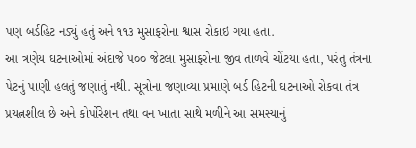પણ બર્ડહિટ નડ્યું હતું અને ૧૧૩ મુસાફરોના શ્વાસ રોકાઇ ગયા હતા.
આ ત્રણેય ઘટનાઓમાં અંદાજે ૫૦૦ જેટલા મુસાફરોના જીવ તાળવે ચોંટયા હતા, પરંતુ તંત્રના પેટનું પાણી હલતું જણાતું નથી. સૂત્રોના જણાવ્યા પ્રમાણે બર્ડ હિટની ઘટનાઓ રોકવા તંત્ર પ્રયત્નશીલ છે અને કોર્પોરેશન તથા વન ખાતા સાથે મળીને આ સમસ્યાનું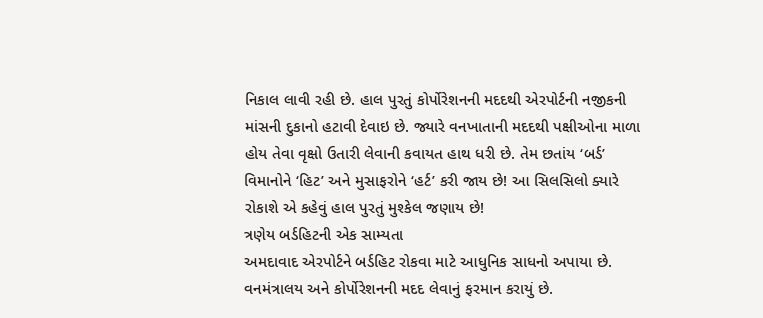નિકાલ લાવી રહી છે. હાલ પુરતું કોર્પોરેશનની મદદથી એરપોર્ટની નજીકની માંસની દુકાનો હટાવી દેવાઇ છે. જ્યારે વનખાતાની મદદથી પક્ષીઓના માળા હોય તેવા વૃક્ષો ઉતારી લેવાની કવાયત હાથ ધરી છે. તેમ છતાંય ‘બર્ડ’ વિમાનોને ‘હિટ’ અને મુસાફરોને ‘હર્ટ’ કરી જાય છે! આ સિલસિલો ક્યારે રોકાશે એ કહેવું હાલ પુરતું મુશ્કેલ જણાય છે!
ત્રણેય બર્ડહિટની એક સામ્યતા
અમદાવાદ એરપોર્ટને બર્ડહિટ રોકવા માટે આધુનિક સાધનો અપાયા છે. વનમંત્રાલય અને કોર્પોરેશનની મદદ લેવાનું ફરમાન કરાયું છે.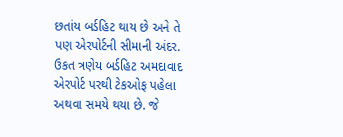છતાંય બર્ડહિટ થાય છે અને તે પણ એરપોર્ટની સીમાની અંદર. ઉકત ત્રણેય બર્ડહિટ અમદાવાદ એરપોર્ટ પરથી ટેકઓફ પહેલા અથવા સમયે થયા છે. જે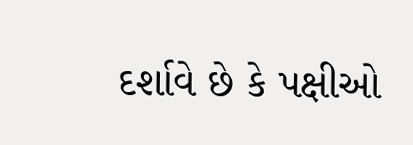દર્શાવે છે કે પક્ષીઓ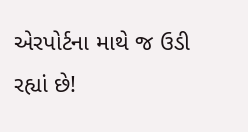એરપોર્ટના માથે જ ઉડી રહ્યાં છે!